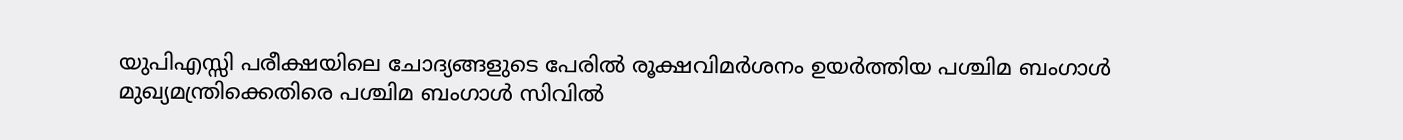യുപിഎസ്സി പരീക്ഷയിലെ ചോദ്യങ്ങളുടെ പേരില്‍ രൂക്ഷവിമര്‍ശനം ഉയര്‍ത്തിയ പശ്ചിമ ബംഗാള്‍ മുഖ്യമന്ത്രിക്കെതിരെ പശ്ചിമ ബംഗാള്‍ സിവില്‍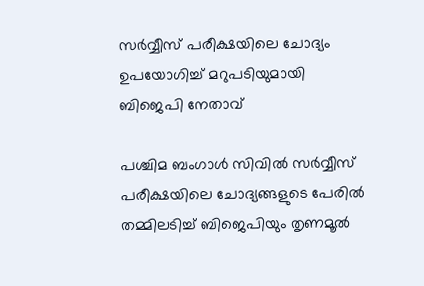സര്‍വ്വീസ് പരീക്ഷയിലെ ചോദ്യം ഉപയോഗിച്ച് മറുപടിയുമായി ബിജെപി നേതാവ്

പശ്ചിമ ബംഗാള്‍ സിവില്‍ സര്‍വ്വീസ് പരീക്ഷയിലെ ചോദ്യങ്ങളുടെ പേരില്‍ തമ്മിലടിച്ച് ബിജെപിയും തൃണമൂല്‍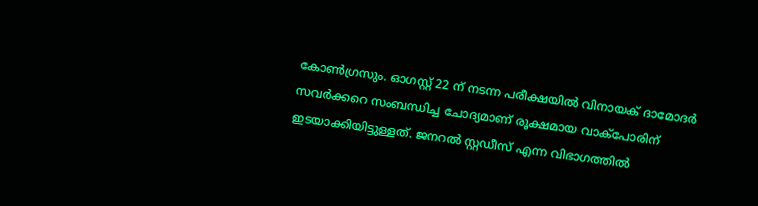കോണ്‍ഗ്രസും. ഓഗസ്റ്റ് 22 ന് നടന്ന പരീക്ഷയില്‍ വിനായക് ദാമോദര്‍ സവര്‍ക്കറെ സംബന്ധിച്ച ചോദ്യമാണ് രൂക്ഷമായ വാക്പോരിന് ഇടയാക്കിയിട്ടുള്ളത്. ജനറല്‍ സ്റ്റഡീസ് എന്ന വിഭാഗത്തില്‍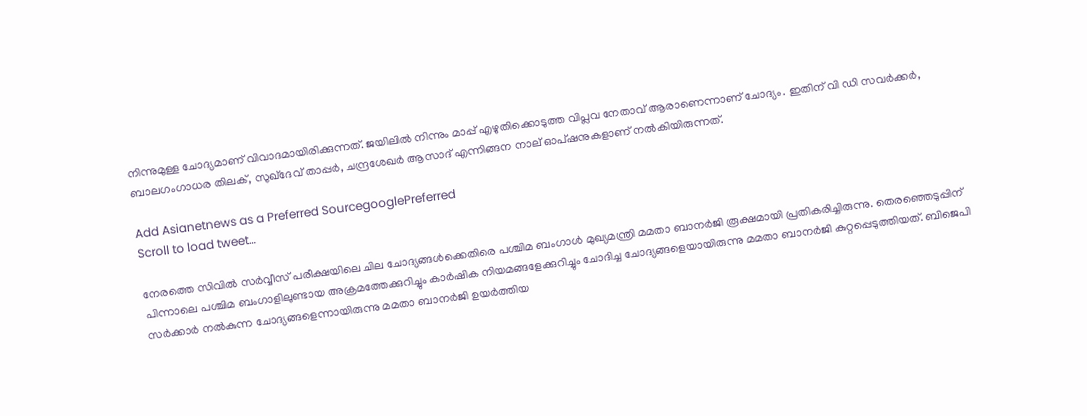നിന്നുമുള്ള ചോദ്യമാണ് വിവാദമായിരിക്കുന്നത്. ജയിലില്‍ നിന്നും മാപ്പ് എഴുതിക്കൊടുത്ത വിപ്ലവ നേതാവ് ആരാണെന്നാണ് ചോദ്യം. ഇതിന് വി ഡി സവര്‍ക്കര്‍, ബാലഗംഗാധര തിലക്, സുഖ്ദേവ് താപ്പര്‍, ചന്ദ്രശേഖര്‍ ആസാദ് എന്നിങ്ങന നാല് ഓപ്ഷനുകളാണ് നല്‍കിയിരുന്നത്.

Add Asianetnews as a Preferred SourcegooglePreferred
Scroll to load tweet…

നേരത്തെ സിവില്‍ സര്‍വ്വീസ് പരീക്ഷയിലെ ചില ചോദ്യങ്ങള്‍ക്കെതിരെ പശ്ചിമ ബംഗാള്‍ മുഖ്യമന്ത്രി മമതാ ബാനര്‍ജി രൂക്ഷമായി പ്രതികരിച്ചിരുന്നു. തെരഞ്ഞെടുപ്പിന് പിന്നാലെ പശ്ചിമ ബംഗാളിലുണ്ടായ അക്രമത്തേക്കുറിച്ചും കാര്‍ഷിക നിയമങ്ങളേക്കുറിച്ചും ചോദിച്ച ചോദ്യങ്ങളെയായിരുന്നു മമതാ ബാനര്‍ജി കുറ്റപ്പെടുത്തിയത്. ബിജെപി സര്‍ക്കാര്‍ നല്‍കുന്ന ചോദ്യങ്ങളെന്നായിരുന്നു മമതാ ബാനര്‍ജി ഉയര്‍ത്തിയ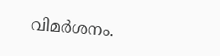വിമര്‍ശനം.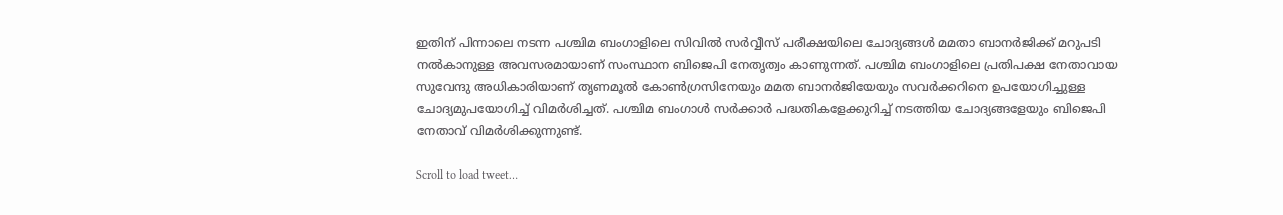ഇതിന് പിന്നാലെ നടന്ന പശ്ചിമ ബംഗാളിലെ സിവില്‍ സര്‍വ്വീസ് പരീക്ഷയിലെ ചോദ്യങ്ങള്‍ മമതാ ബാനര്‍ജിക്ക് മറുപടി നല്‍കാനുള്ള അവസരമായാണ് സംസ്ഥാന ബിജെപി നേതൃത്വം കാണുന്നത്. പശ്ചിമ ബംഗാളിലെ പ്രതിപക്ഷ നേതാവായ സുവേന്ദു അധികാരിയാണ് തൃണമൂല്‍ കോണ്‍ഗ്രസിനേയും മമത ബാനര്‍ജിയേയും സവര്‍ക്കറിനെ ഉപയോഗിച്ചുള്ള ചോദ്യമുപയോഗിച്ച് വിമര്‍ശിച്ചത്. പശ്ചിമ ബംഗാള്‍ സര്‍ക്കാര്‍ പദ്ധതികളേക്കുറിച്ച് നടത്തിയ ചോദ്യങ്ങളേയും ബിജെപി നേതാവ് വിമര്‍ശിക്കുന്നുണ്ട്.

Scroll to load tweet…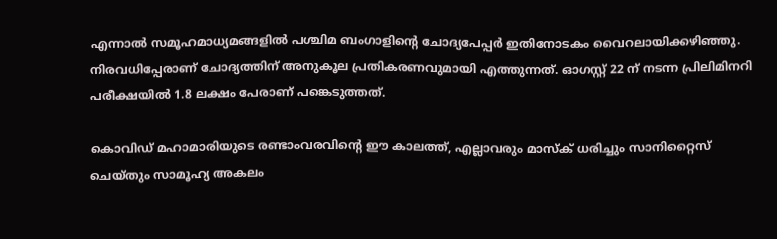എന്നാല്‍ സമൂഹമാധ്യമങ്ങളില്‍ പശ്ചിമ ബംഗാളിന്‍റെ ചോദ്യപേപ്പര്‍ ഇതിനോടകം വൈറലായിക്കഴിഞ്ഞു. നിരവധിപ്പേരാണ് ചോദ്യത്തിന് അനുകൂല പ്രതികരണവുമായി എത്തുന്നത്. ഓഗസ്റ്റ് 22 ന് നടന്ന പ്രിലിമിനറി പരീക്ഷയില്‍ 1.8 ലക്ഷം പേരാണ് പങ്കെടുത്തത്.

കൊവിഡ് മഹാമാരിയുടെ രണ്ടാംവരവിന്റെ ഈ കാലത്ത്, എല്ലാവരും മാസ്‌ക് ധരിച്ചും സാനിറ്റൈസ് ചെയ്തും സാമൂഹ്യ അകലം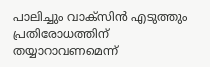പാലിച്ചും വാക്‌സിന്‍ എടുത്തും പ്രതിരോധത്തിന് തയ്യാറാവണമെന്ന്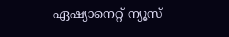ഏഷ്യാനെറ്റ് ന്യൂസ്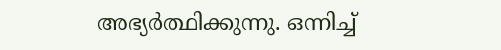അഭ്യര്‍ത്ഥിക്കുന്നു. ഒന്നിച്ച്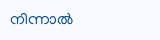നിന്നാല്‍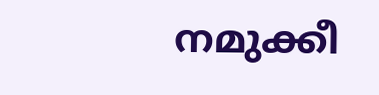നമുക്കീ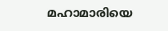മഹാമാരിയെ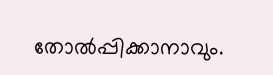തോല്‍പ്പിക്കാനാവും.